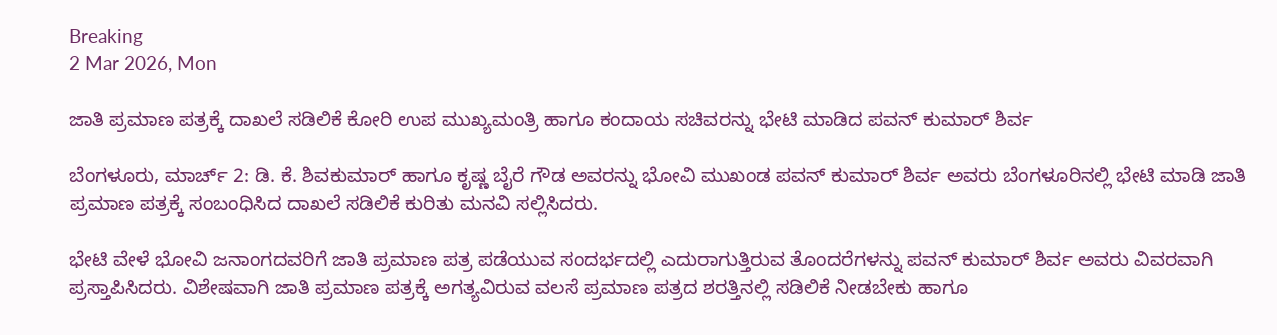Breaking
2 Mar 2026, Mon

ಜಾತಿ ಪ್ರಮಾಣ ಪತ್ರಕ್ಕೆ ದಾಖಲೆ ಸಡಿಲಿಕೆ ಕೋರಿ ಉಪ ಮುಖ್ಯಮಂತ್ರಿ ಹಾಗೂ ಕಂದಾಯ ಸಚಿವರನ್ನು ಭೇಟಿ ಮಾಡಿದ ಪವನ್ ಕುಮಾರ್ ಶಿರ್ವ

ಬೆಂಗಳೂರು, ಮಾರ್ಚ್ 2: ಡಿ. ಕೆ. ಶಿವಕುಮಾರ್ ಹಾಗೂ ಕೃಷ್ಣ ಬೈರೆ ಗೌಡ ಅವರನ್ನು ಭೋವಿ ಮುಖಂಡ ಪವನ್ ಕುಮಾರ್ ಶಿರ್ವ ಅವರು ಬೆಂಗಳೂರಿನಲ್ಲಿ ಭೇಟಿ ಮಾಡಿ ಜಾತಿ ಪ್ರಮಾಣ ಪತ್ರಕ್ಕೆ ಸಂಬಂಧಿಸಿದ ದಾಖಲೆ ಸಡಿಲಿಕೆ ಕುರಿತು ಮನವಿ ಸಲ್ಲಿಸಿದರು.

ಭೇಟಿ ವೇಳೆ ಭೋವಿ ಜನಾಂಗದವರಿಗೆ ಜಾತಿ ಪ್ರಮಾಣ ಪತ್ರ ಪಡೆಯುವ ಸಂದರ್ಭದಲ್ಲಿ ಎದುರಾಗುತ್ತಿರುವ ತೊಂದರೆಗಳನ್ನು ಪವನ್ ಕುಮಾರ್ ಶಿರ್ವ ಅವರು ವಿವರವಾಗಿ ಪ್ರಸ್ತಾಪಿಸಿದರು. ವಿಶೇಷವಾಗಿ ಜಾತಿ ಪ್ರಮಾಣ ಪತ್ರಕ್ಕೆ ಅಗತ್ಯವಿರುವ ವಲಸೆ ಪ್ರಮಾಣ ಪತ್ರದ ಶರತ್ತಿನಲ್ಲಿ ಸಡಿಲಿಕೆ ನೀಡಬೇಕು ಹಾಗೂ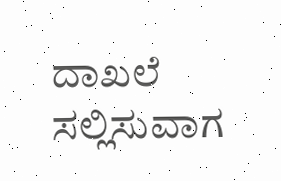ದಾಖಲೆ ಸಲ್ಲಿಸುವಾಗ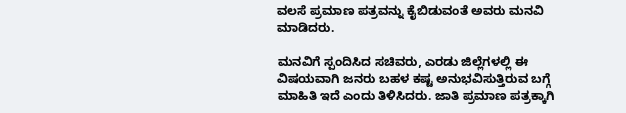ವಲಸೆ ಪ್ರಮಾಣ ಪತ್ರವನ್ನು ಕೈಬಿಡುವಂತೆ ಅವರು ಮನವಿ ಮಾಡಿದರು.

ಮನವಿಗೆ ಸ್ಪಂದಿಸಿದ ಸಚಿವರು, ಎರಡು ಜಿಲ್ಲೆಗಳಲ್ಲಿ ಈ ವಿಷಯವಾಗಿ ಜನರು ಬಹಳ ಕಷ್ಟ ಅನುಭವಿಸುತ್ತಿರುವ ಬಗ್ಗೆ ಮಾಹಿತಿ ಇದೆ ಎಂದು ತಿಳಿಸಿದರು. ಜಾತಿ ಪ್ರಮಾಣ ಪತ್ರಕ್ಕಾಗಿ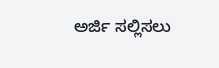ಅರ್ಜಿ ಸಲ್ಲಿಸಲು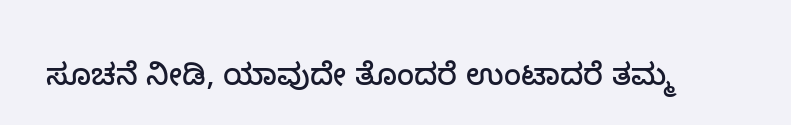ಸೂಚನೆ ನೀಡಿ, ಯಾವುದೇ ತೊಂದರೆ ಉಂಟಾದರೆ ತಮ್ಮ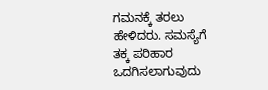ಗಮನಕ್ಕೆ ತರಲು ಹೇಳಿದರು. ಸಮಸ್ಯೆಗೆ ತಕ್ಕ ಪರಿಹಾರ ಒದಗಿಸಲಾಗುವುದು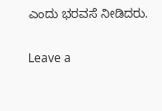ಎಂದು ಭರವಸೆ ನೀಡಿದರು.

Leave a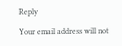Reply

Your email address will not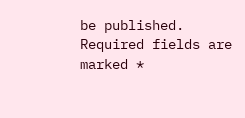be published. Required fields are marked *